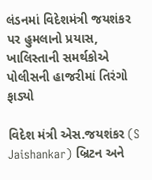લંડનમાં વિદેશમંત્રી જયશંકર પર હુમલાનો પ્રયાસ, ખાલિસ્તાની સમર્થકોએ પોલીસની હાજરીમાં તિરંગો ફાડ્યો

વિદેશ મંત્રી એસ.જયશંકર (S Jaishankar) બ્રિટન અને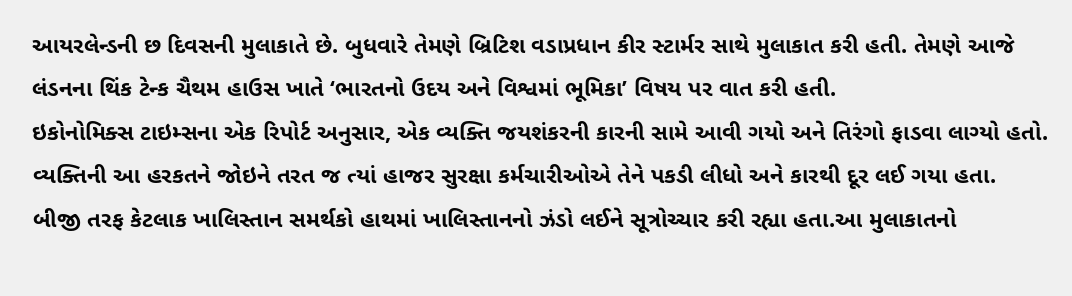આયરલેન્ડની છ દિવસની મુલાકાતે છે. બુધવારે તેમણે બ્રિટિશ વડાપ્રધાન કીર સ્ટાર્મર સાથે મુલાકાત કરી હતી. તેમણે આજે લંડનના થિંક ટેન્ક ચૈથમ હાઉસ ખાતે ‘ભારતનો ઉદય અને વિશ્વમાં ભૂમિકા’ વિષય પર વાત કરી હતી.
ઇકોનોમિક્સ ટાઇમ્સના એક રિપોર્ટ અનુસાર, એક વ્યક્તિ જયશંકરની કારની સામે આવી ગયો અને તિરંગો ફાડવા લાગ્યો હતો. વ્યક્તિની આ હરકતને જોઇને તરત જ ત્યાં હાજર સુરક્ષા કર્મચારીઓએ તેને પકડી લીધો અને કારથી દૂર લઈ ગયા હતા. બીજી તરફ કેટલાક ખાલિસ્તાન સમર્થકો હાથમાં ખાલિસ્તાનનો ઝંડો લઈને સૂત્રોચ્ચાર કરી રહ્યા હતા.આ મુલાકાતનો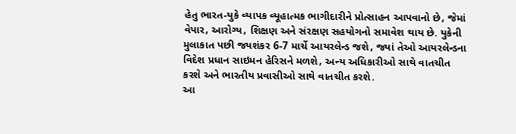હેતુ ભારત-યુકે વ્યાપક વ્યૂહાત્મક ભાગીદારીને પ્રોત્સાહન આપવાનો છે, જેમાં વેપાર, આરોગ્ય, શિક્ષણ અને સંરક્ષણ સહયોગનો સમાવેશ થાય છે. યુકેની મુલાકાત પછી જયશંકર 6-7 માર્ચે આયરલેન્ડ જશે, જ્યાં તેઓ આયરલેન્ડના વિદેશ પ્રધાન સાઇમન હેરિસને મળશે, અન્ય અધિકારીઓ સાથે વાતચીત કરશે અને ભારતીય પ્રવાસીઓ સાથે વાતચીત કરશે.
આ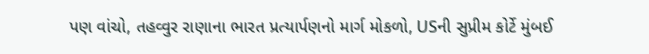પણ વાંચો, તહવ્વુર રાણાના ભારત પ્રત્યાર્પણનો માર્ગ મોકળો, USની સુપ્રીમ કોર્ટે મુંબઈ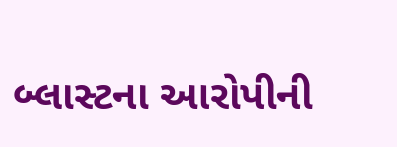બ્લાસ્ટના આરોપીની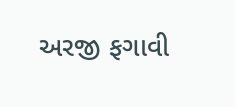અરજી ફગાવી